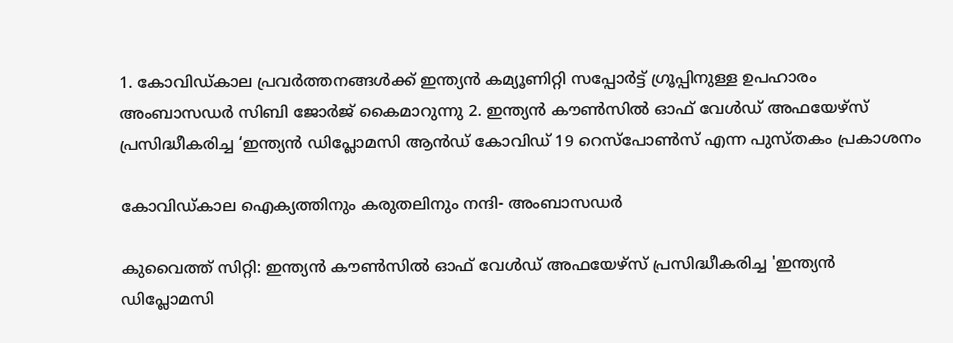1. കോവിഡ്കാല പ്രവർത്തനങ്ങൾക്ക് ഇന്ത്യൻ കമ്യൂണിറ്റി സപ്പോർട്ട് ഗ്രൂപ്പിനുള്ള ഉപഹാരം അംബാസഡർ സിബി ജോർജ് കൈമാറുന്നു 2. ഇന്ത്യൻ കൗൺസിൽ ഓഫ് വേൾഡ് അഫയേഴ്‌സ് പ്രസിദ്ധീകരിച്ച ‘ഇന്ത്യൻ ഡിപ്ലോമസി ആൻഡ് കോവിഡ് 19 റെസ്പോൺസ് എന്ന പുസ്തകം പ്രകാശനം

കോവിഡ്കാല ഐക്യത്തിനും കരുതലിനും നന്ദി- അംബാസഡർ

കുവൈത്ത് സിറ്റി: ഇന്ത്യൻ കൗൺസിൽ ഓഫ് വേൾഡ് അഫയേഴ്‌സ് പ്രസിദ്ധീകരിച്ച 'ഇന്ത്യൻ ഡിപ്ലോമസി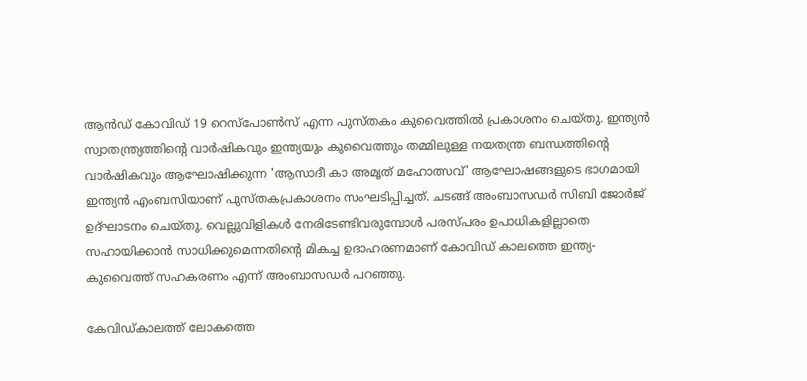ആൻഡ് കോവിഡ് 19 റെസ്പോൺസ് എന്ന പുസ്തകം കുവൈത്തിൽ പ്രകാശനം ചെയ്തു. ഇന്ത്യൻ സ്വാതന്ത്ര്യത്തിന്റെ വാർഷികവും ഇന്ത്യയും കുവൈത്തും തമ്മിലുള്ള നയതന്ത്ര ബന്ധത്തിന്റെ വാർഷികവും ആഘോഷിക്കുന്ന 'ആസാദീ കാ അമൃത് മഹോത്സവ്' ആഘോഷങ്ങളുടെ ഭാഗമായി ഇന്ത്യൻ എംബസിയാണ് പുസ്തകപ്രകാശനം സംഘടിപ്പിച്ചത്. ചടങ്ങ് അംബാസഡർ സിബി ജോർജ് ഉദ്‌ഘാടനം ചെയ്തു. വെല്ലുവിളികൾ നേരിടേണ്ടിവരുമ്പോൾ പരസ്പരം ഉപാധികളില്ലാതെ സഹായിക്കാൻ സാധിക്കുമെന്നതിന്റെ മികച്ച ഉദാഹരണമാണ് കോവിഡ് കാലത്തെ ഇന്ത്യ- കുവൈത്ത് സഹകരണം എന്ന് അംബാസഡർ പറഞ്ഞു.

കേവിഡ്കാലത്ത് ലോകത്തെ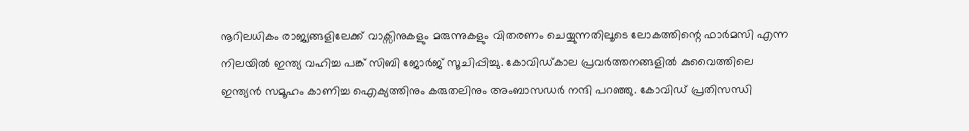നൂറിലധികം രാജ്യങ്ങളിലേക്ക് വാക്സിനുകളും മരുന്നുകളും വിതരണം ചെയ്യുന്നതിലൂടെ ലോകത്തിന്റെ ഫാർമസി എന്ന നിലയിൽ ഇന്ത്യ വഹിച്ച പങ്ക് സിബി ജോർജ് സൂചിപ്പിച്ചു. കോവിഡ്കാല പ്രവർത്തനങ്ങളിൽ കുവൈത്തിലെ ഇന്ത്യൻ സമൂഹം കാണിച്ച ഐക്യത്തിനും കരുതലിനും അംബാസഡർ നന്ദി പറഞ്ഞു. കോവിഡ് പ്രതിസന്ധി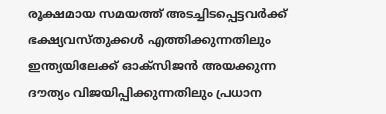രൂക്ഷമായ സമയത്ത് അടച്ചിടപ്പെട്ടവർക്ക് ഭക്ഷ്യവസ്തുക്കൾ എത്തിക്കുന്നതിലും ഇന്ത്യയിലേക്ക് ഓക്സിജൻ അയക്കുന്ന ദൗത്യം വിജയിപ്പിക്കുന്നതിലും പ്രധാന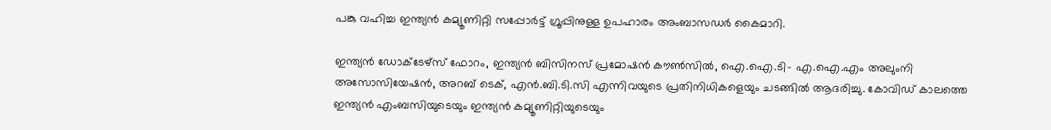പങ്കു വഹിച്ച ഇന്ത്യൻ കമ്യൂണിറ്റി സപ്പോർട്ട് ഗ്രൂപ്പിനുള്ള ഉപഹാരം അംബാസഡർ കൈമാറി.

ഇന്ത്യൻ ഡോക്‌ടേഴ്‌സ് ഫോറം, ഇന്ത്യൻ ബിസിനസ് പ്രമോഷൻ കൗൺസിൽ, ഐ.ഐ.ടി- എ.ഐ.എം അലുംനി അസോസിയേഷൻ, അറബ് ടെക്, എൻ.ബി.ടി.സി എന്നിവയുടെ പ്രതിനിധികളെയും ചടങ്ങിൽ ആദരിച്ചു. കോവിഡ് കാലത്തെ ഇന്ത്യൻ എംബസിയുടെയും ഇന്ത്യൻ കമ്യൂണിറ്റിയുടെയും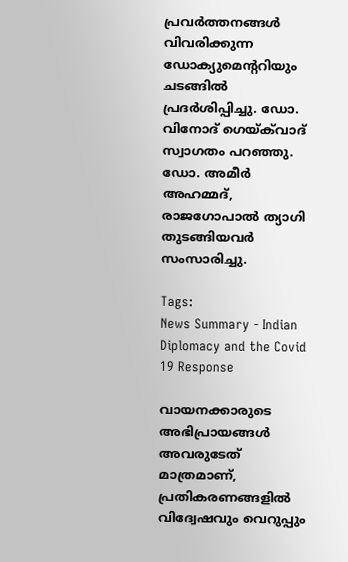പ്രവർത്തനങ്ങൾ വിവരിക്കുന്ന ഡോക്യുമെന്ററിയും ചടങ്ങിൽ പ്രദർശിപ്പിച്ചു. ഡോ. വിനോദ് ഗെയ്ക്‌വാദ് സ്വാഗതം പറഞ്ഞു. ഡോ. അമീർ അഹമ്മദ്, രാജഗോപാൽ ത്യാഗി തുടങ്ങിയവർ സംസാരിച്ചു.

Tags:
News Summary - Indian Diplomacy and the Covid 19 Response

വായനക്കാരുടെ അഭിപ്രായങ്ങള്‍ അവരുടേത് മാത്രമാണ്, പ്രതികരണങ്ങളിൽ വിദ്വേഷവും വെറുപ്പും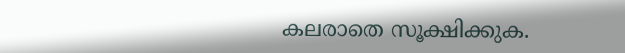കലരാതെ സൂക്ഷിക്കുക.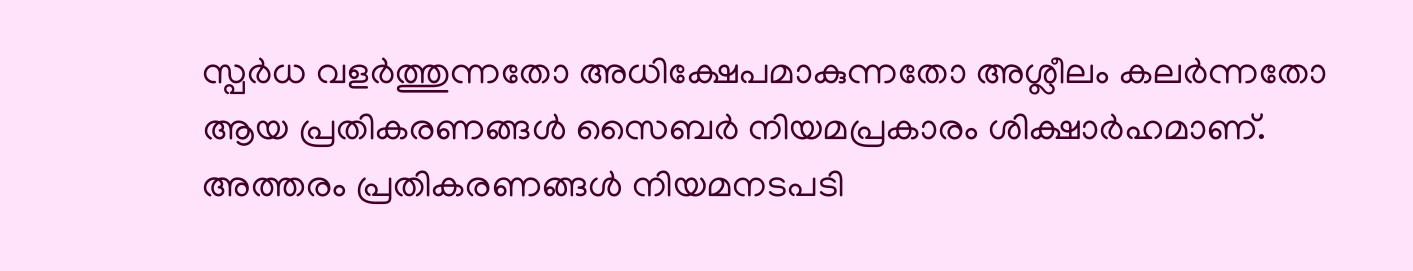സ്പർധ വളർത്തുന്നതോ അധിക്ഷേപമാകുന്നതോ അശ്ലീലം കലർന്നതോ ആയ പ്രതികരണങ്ങൾ സൈബർ നിയമപ്രകാരം ശിക്ഷാർഹമാണ്. അത്തരം പ്രതികരണങ്ങൾ നിയമനടപടി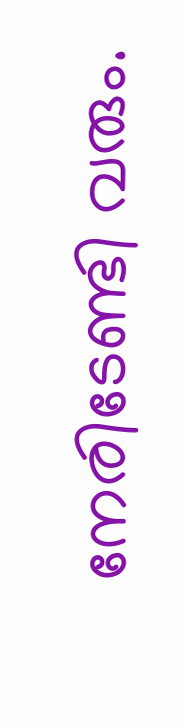നേരിടേണ്ടി വരും.